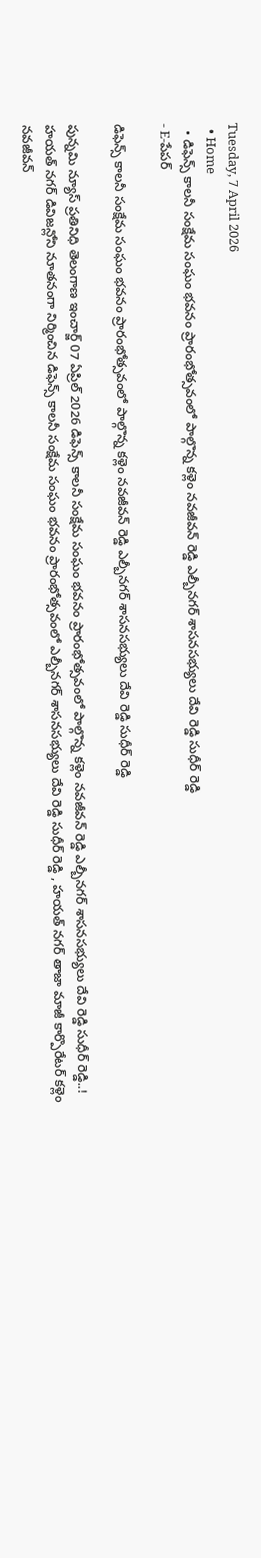Tuesday, 7 April 2026
  • Home
  • డిఫెన్స్ కాలనీ సంక్షేమ సంఘం భవనం ప్రారంభోత్సవంలో పాల్గొన్న కళ్లెం నవజీవన్ రెడ్డి ఎల్బీనగర్ శాసనసభ్యులు దేవి రెడ్డి సుధీర్ రెడ్డి
- E-పేపర్

డిఫెన్స్ కాలనీ సంక్షేమ సంఘం భవనం ప్రారంభోత్సవంలో పాల్గొన్న కళ్లెం నవజీవన్ రెడ్డి ఎల్బీనగర్ శాసనసభ్యులు దేవి రెడ్డి సుధీర్ రెడ్డి

పున్నమి న్యూస్ ప్రతినిధి తెలంగాణ ఇంచార్జ్ 07 ఏప్రిల్ 2026 డిఫెన్స్ కాలనీ సంక్షేమ సంఘం భవనం ప్రారంభోత్సవంలో పాల్గొన్న కళ్లెం నవజీవన్ రెడ్డి ఎల్బీనగర్ శాసనసభ్యులు దేవి రెడ్డి సుధీర్ రెడ్డి..! హయత్ నగర్ డివిజన్లోని నూతనంగా నిర్మించిన డిఫెన్స్ కాలనీ సంక్షేమ సంఘం భవనం ప్రారంభోత్సవంలో ఎల్బీనగర్ శాసనసభ్యులు దేవి రెడ్డి సుధీర్ రెడ్డి , హయత్ నగర్ తాజా మాజీ కార్పొరేటర్ కళ్లెం నవజీవన్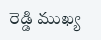రెడ్డి ముఖ్య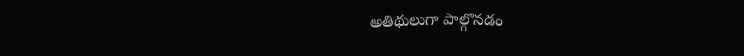అతిథులుగా పాల్గొనడం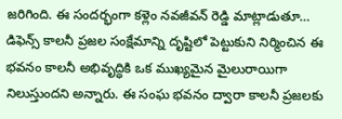జరిగింది. ఈ సందర్భంగా కళ్లెం నవజీవన్ రెడ్డి మాట్లాడుతూ… డిఫెన్స్ కాలనీ ప్రజల సంక్షేమాన్ని దృష్టిలో పెట్టుకుని నిర్మించిన ఈ భవనం కాలనీ అభివృద్ధికి ఒక ముఖ్యమైన మైలురాయిగా నిలుస్తుందని అన్నారు. ఈ సంఘ భవనం ద్వారా కాలనీ ప్రజలకు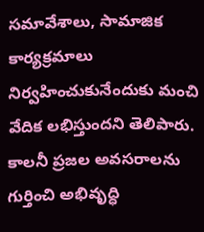సమావేశాలు, సామాజిక కార్యక్రమాలు నిర్వహించుకునేందుకు మంచి వేదిక లభిస్తుందని తెలిపారు. కాలనీ ప్రజల అవసరాలను గుర్తించి అభివృద్ధి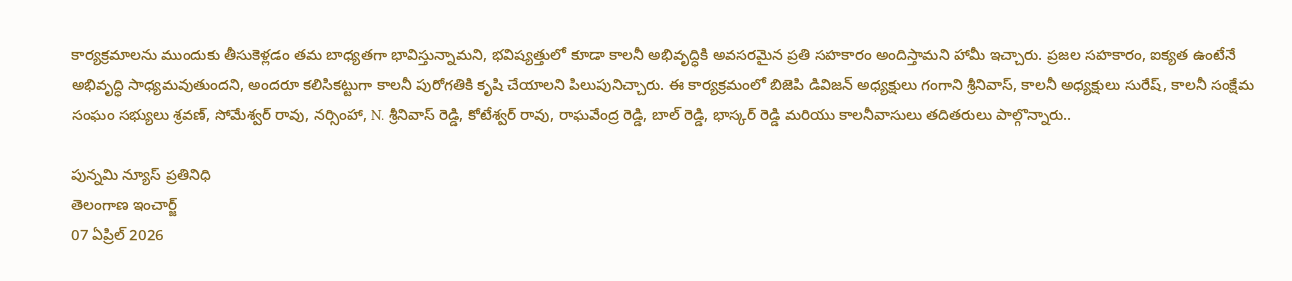కార్యక్రమాలను ముందుకు తీసుకెళ్లడం తమ బాధ్యతగా భావిస్తున్నామని, భవిష్యత్తులో కూడా కాలనీ అభివృద్ధికి అవసరమైన ప్రతి సహకారం అందిస్తామని హామీ ఇచ్చారు. ప్రజల సహకారం, ఐక్యత ఉంటేనే అభివృద్ధి సాధ్యమవుతుందని, అందరూ కలిసికట్టుగా కాలనీ పురోగతికి కృషి చేయాలని పిలుపునిచ్చారు. ఈ కార్యక్రమంలో బిజెపి డివిజన్ అధ్యక్షులు గంగాని శ్రీనివాస్, కాలనీ అధ్యక్షులు సురేష్, కాలనీ సంక్షేమ సంఘం సభ్యులు శ్రవణ్, సోమేశ్వర్ రావు, నర్సింహా, N. శ్రీనివాస్ రెడ్డి, కోటేశ్వర్ రావు, రాఘవేంద్ర రెడ్డి, బాల్ రెడ్డి, భాస్కర్ రెడ్డి మరియు కాలనీవాసులు తదితరులు పాల్గొన్నారు..

పున్నమి న్యూస్ ప్రతినిధి
తెలంగాణ ఇంచార్జ్
07 ఏప్రిల్ 2026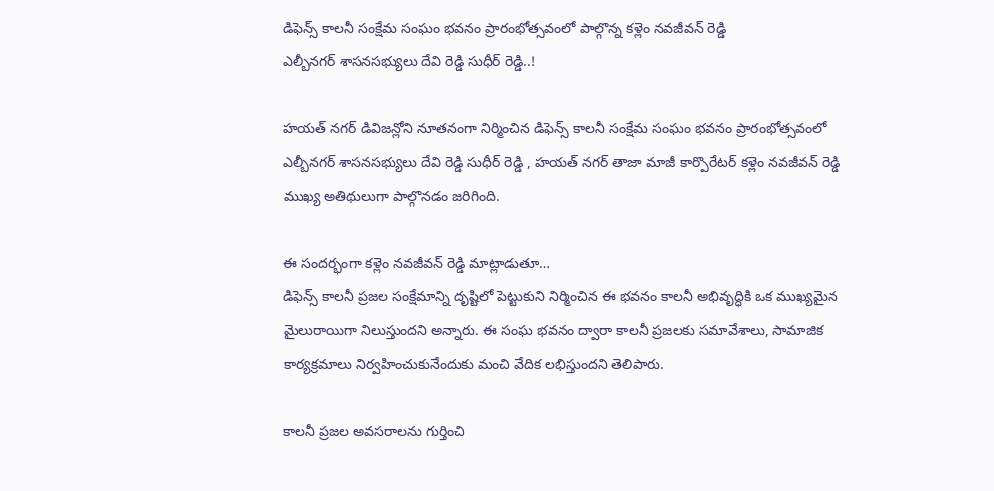డిఫెన్స్ కాలనీ సంక్షేమ సంఘం భవనం ప్రారంభోత్సవంలో పాల్గొన్న కళ్లెం నవజీవన్ రెడ్డి
ఎల్బీనగర్ శాసనసభ్యులు దేవి రెడ్డి సుధీర్ రెడ్డి..!

హయత్ నగర్ డివిజన్లోని నూతనంగా నిర్మించిన డిఫెన్స్ కాలనీ సంక్షేమ సంఘం భవనం ప్రారంభోత్సవంలో ఎల్బీనగర్ శాసనసభ్యులు దేవి రెడ్డి సుధీర్ రెడ్డి , హయత్ నగర్ తాజా మాజీ కార్పొరేటర్ కళ్లెం నవజీవన్ రెడ్డి ముఖ్య అతిథులుగా పాల్గొనడం జరిగింది.

ఈ సందర్భంగా కళ్లెం నవజీవన్ రెడ్డి మాట్లాడుతూ…
డిఫెన్స్ కాలనీ ప్రజల సంక్షేమాన్ని దృష్టిలో పెట్టుకుని నిర్మించిన ఈ భవనం కాలనీ అభివృద్ధికి ఒక ముఖ్యమైన మైలురాయిగా నిలుస్తుందని అన్నారు. ఈ సంఘ భవనం ద్వారా కాలనీ ప్రజలకు సమావేశాలు, సామాజిక కార్యక్రమాలు నిర్వహించుకునేందుకు మంచి వేదిక లభిస్తుందని తెలిపారు.

కాలనీ ప్రజల అవసరాలను గుర్తించి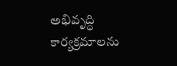అభివృద్ధి కార్యక్రమాలను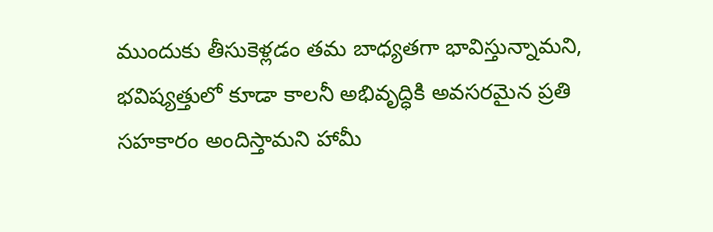ముందుకు తీసుకెళ్లడం తమ బాధ్యతగా భావిస్తున్నామని, భవిష్యత్తులో కూడా కాలనీ అభివృద్ధికి అవసరమైన ప్రతి సహకారం అందిస్తామని హామీ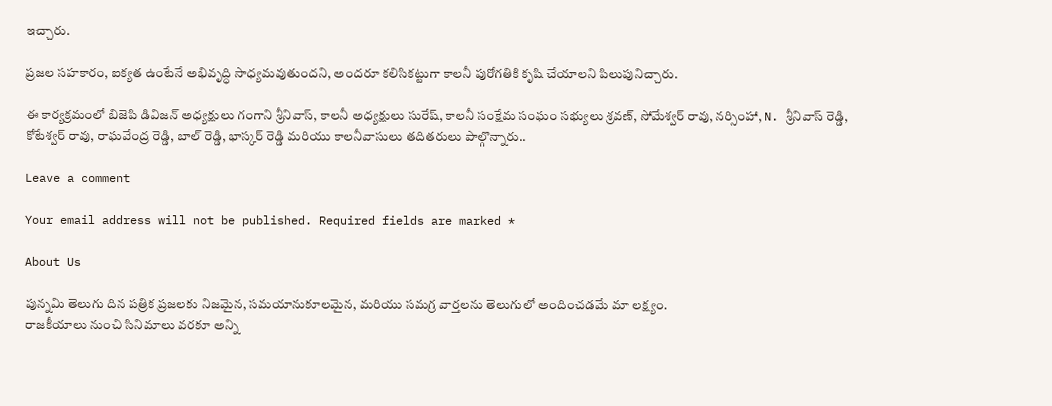ఇచ్చారు.

ప్రజల సహకారం, ఐక్యత ఉంటేనే అభివృద్ధి సాధ్యమవుతుందని, అందరూ కలిసికట్టుగా కాలనీ పురోగతికి కృషి చేయాలని పిలుపునిచ్చారు.

ఈ కార్యక్రమంలో బిజెపి డివిజన్ అధ్యక్షులు గంగాని శ్రీనివాస్, కాలనీ అధ్యక్షులు సురేష్, కాలనీ సంక్షేమ సంఘం సభ్యులు శ్రవణ్, సోమేశ్వర్ రావు, నర్సింహా, N. శ్రీనివాస్ రెడ్డి, కోటేశ్వర్ రావు, రాఘవేంద్ర రెడ్డి, బాల్ రెడ్డి, భాస్కర్ రెడ్డి మరియు కాలనీవాసులు తదితరులు పాల్గొన్నారు..

Leave a comment

Your email address will not be published. Required fields are marked *

About Us

పున్నమి తెలుగు దిన పత్రిక ప్రజలకు నిజమైన, సమయానుకూలమైన, మరియు సమగ్ర వార్తలను తెలుగులో అందించడమే మా లక్ష్యం.
రాజకీయాలు నుంచి సినిమాలు వరకూ అన్ని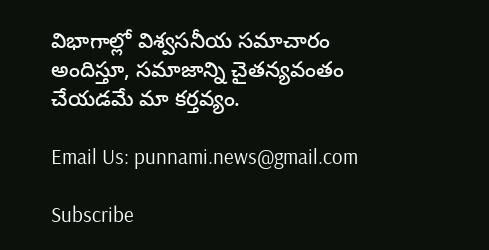విభాగాల్లో విశ్వసనీయ సమాచారం అందిస్తూ, సమాజాన్ని చైతన్యవంతం చేయడమే మా కర్తవ్యం.

Email Us: punnami.news@gmail.com

Subscribe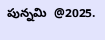పున్నమి  @2025.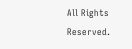All Rights Reserved.